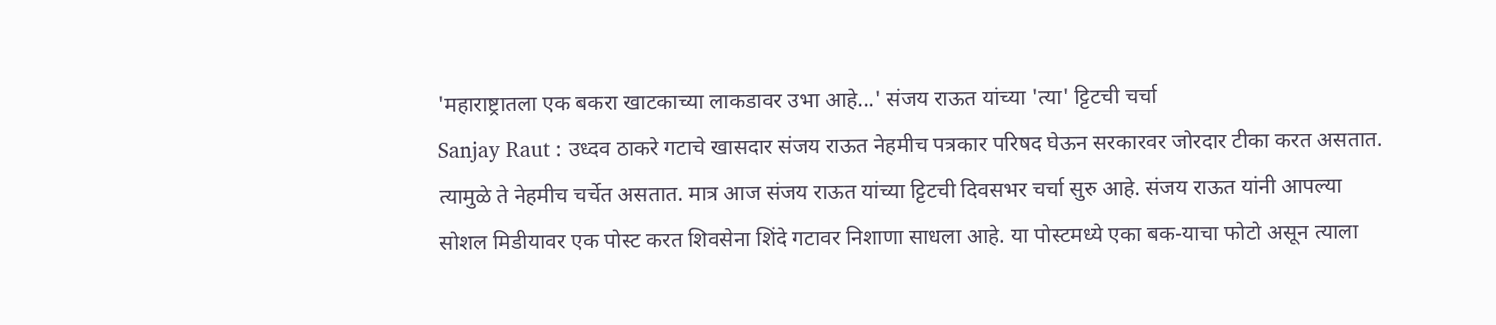'महाराष्ट्रातला एक बकरा खाटकाच्या लाकडावर उभा आहे...' संजय राऊत यांच्या 'त्या' ट्टिटची चर्चा
Sanjay Raut : उध्दव ठाकरे गटाचे खासदार संजय राऊत नेहमीच पत्रकार परिषद घेऊन सरकारवर जोरदार टीका करत असतात. त्यामुळे ते नेहमीच चर्चेत असतात. मात्र आज संजय राऊत यांच्या ट्टिटची दिवसभर चर्चा सुरु आहे. संजय राऊत यांनी आपल्या सोशल मिडीयावर एक पोस्ट करत शिवसेना शिंदे गटावर निशाणा साधला आहे. या पोस्टमध्ये एका बक-याचा फोटो असून त्याला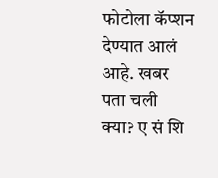फोटोला कॅप्शन देण्यात आलं आहे. खबर पता चली क्या? ए सं शि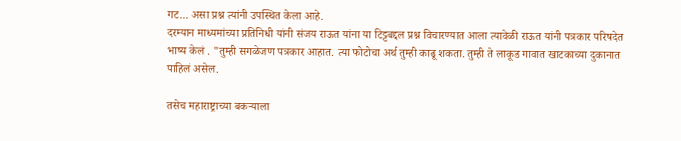गट... असा प्रश्न त्यांनी उपस्थित केला आहे.
दरम्यान माध्यमांच्या प्रतिनिधी यांनी संजय राऊत यांना या टिट्टबद्दल प्रश्न विचारण्यात आला त्यावेळी राऊत यांनी पत्रकार परिषदेत भाष्य केलं . "तुम्ही सगळेजण पत्रकार आहात. त्या फोटोचा अर्थ तुम्ही काढू शकता. तुम्ही ते लाकूड गावात खाटकाच्या दुकानात पाहिलं असेल.

तसेच महाराष्ट्राच्या बकऱ्याला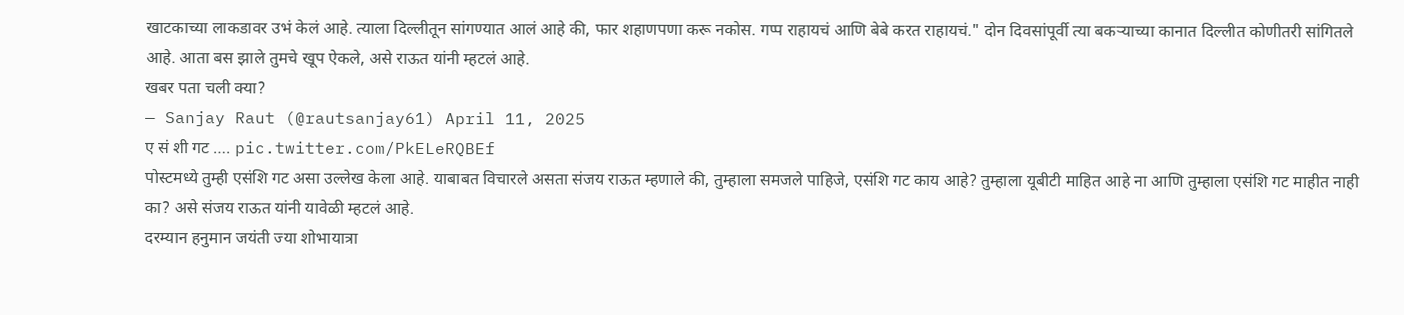खाटकाच्या लाकडावर उभं केलं आहे. त्याला दिल्लीतून सांगण्यात आलं आहे की, फार शहाणपणा करू नकोस. गप्प राहायचं आणि बेबे करत राहायचं." दोन दिवसांपूर्वी त्या बकऱ्याच्या कानात दिल्लीत कोणीतरी सांगितले आहे. आता बस झाले तुमचे खूप ऐकले, असे राऊत यांनी म्हटलं आहे.
खबर पता चली क्या?
— Sanjay Raut (@rautsanjay61) April 11, 2025
ए सं शी गट …. pic.twitter.com/PkELeRQBEf
पोस्टमध्ये तुम्ही एसंशि गट असा उल्लेख केला आहे. याबाबत विचारले असता संजय राऊत म्हणाले की, तुम्हाला समजले पाहिजे, एसंशि गट काय आहे? तुम्हाला यूबीटी माहित आहे ना आणि तुम्हाला एसंशि गट माहीत नाही का? असे संजय राऊत यांनी यावेळी म्हटलं आहे.
दरम्यान हनुमान जयंती ज्या शोभायात्रा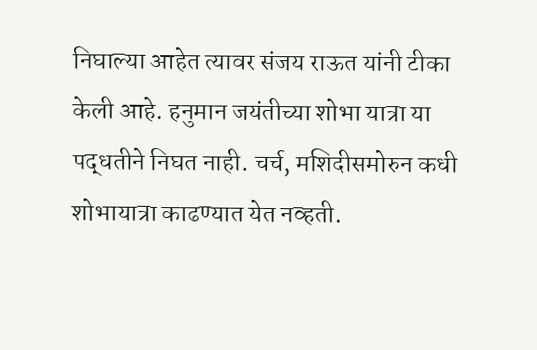निघाल्या आहेत त्यावर संजय राऊत यांनी टीका केली आहे. हनुमान जयंतीच्या शोभा यात्रा या पद्धतीने निघत नाही. चर्च, मशिदीसमोरुन कधी शोभायात्रा काढण्यात येत नव्हती.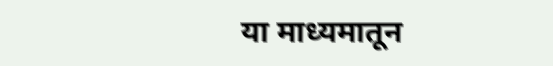या माध्यमातून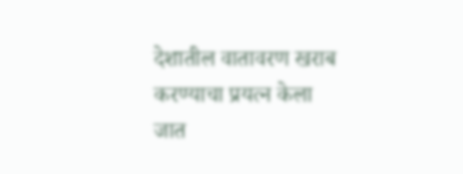देशातील वातावरण खराब करण्याचा प्रयत्न केला जात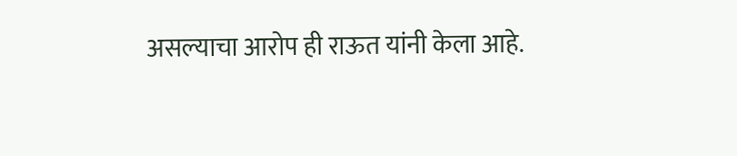असल्याचा आरोप ही राऊत यांनी केला आहे.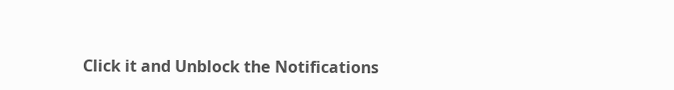Click it and Unblock the Notifications